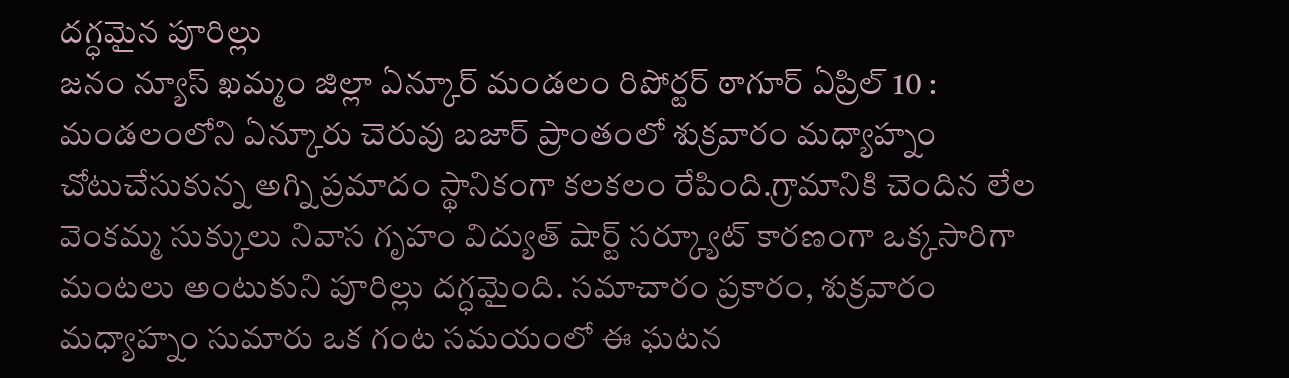దగ్ధమైన పూరిల్లు
జనం న్యూస్ ఖమ్మం జిల్లా ఏన్కూర్ మండలం రిపోర్టర్ ఠాగూర్ ఏప్రిల్ 10 :
మండలంలోని ఏన్కూరు చెరువు బజార్ ప్రాంతంలో శుక్రవారం మధ్యాహ్నం చోటుచేసుకున్న అగ్ని ప్రమాదం స్థానికంగా కలకలం రేపింది.గ్రామానికి చెందిన లేల వెంకమ్మ సుక్కులు నివాస గృహం విద్యుత్ షార్ట్ సర్క్యూట్ కారణంగా ఒక్కసారిగా మంటలు అంటుకుని పూరిల్లు దగ్ధమైంది. సమాచారం ప్రకారం, శుక్రవారం మధ్యాహ్నం సుమారు ఒక గంట సమయంలో ఈ ఘటన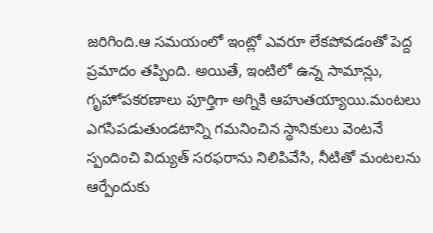జరిగింది.ఆ సమయంలో ఇంట్లో ఎవరూ లేకపోవడంతో పెద్ద ప్రమాదం తప్పింది. అయితే, ఇంటిలో ఉన్న సామాన్లు, గృహోపకరణాలు పూర్తిగా అగ్నికి ఆహుతయ్యాయి.మంటలు ఎగసిపడుతుండటాన్ని గమనించిన స్థానికులు వెంటనే స్పందించి విద్యుత్ సరఫరాను నిలిపివేసి, నీటితో మంటలను ఆర్పేందుకు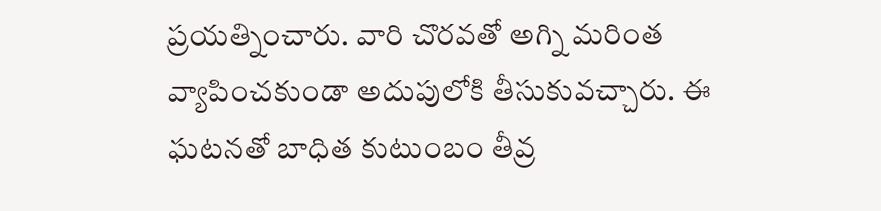ప్రయత్నించారు. వారి చొరవతో అగ్ని మరింత వ్యాపించకుండా అదుపులోకి తీసుకువచ్చారు. ఈ ఘటనతో బాధిత కుటుంబం తీవ్ర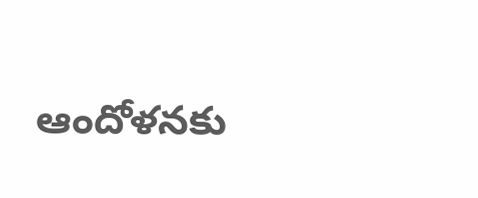ఆందోళనకు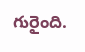గురైంది.